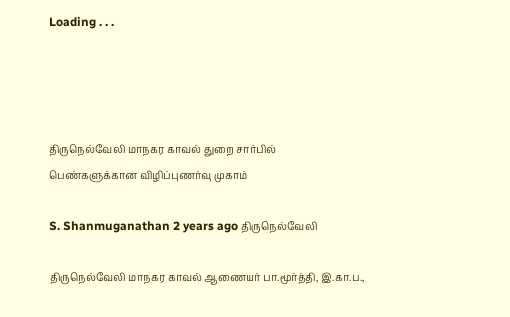Loading . . .




திருநெல்வேலி மாநகர காவல் துறை சார்பில் பெண்களுக்கான விழிப்புணர்வு முகாம்

S. Shanmuganathan 2 years ago திருநெல்வேலி

திருநெல்வேலி மாநகர காவல் ஆணையர் பா.மூர்த்தி, இ.கா.ப.,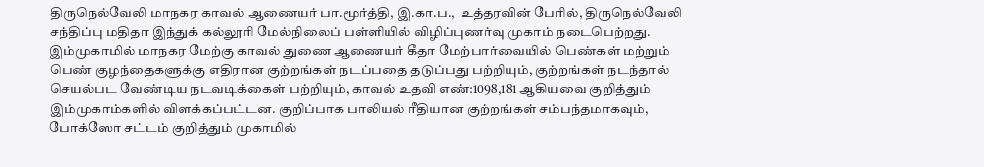திருநெல்வேலி மாநகர காவல் ஆணையர் பா.மூர்த்தி, இ.கா.ப.,  உத்தரவின் பேரில், திருநெல்வேலி சந்திப்பு மதிதா இந்துக் கல்லூரி மேல்நிலைப் பள்ளியில் விழிப்புணர்வு முகாம் நடைபெற்றது. இம்முகாமில் மாநகர மேற்கு காவல் துணை ஆணையர் கீதா மேற்பார்வையில் பெண்கள் மற்றும் பெண் குழந்தைகளுக்கு எதிரான குற்றங்கள் நடப்பதை தடுப்பது பற்றியும், குற்றங்கள் நடந்தால் செயல்பட வேண்டிய நடவடிக்கைள் பற்றியும், காவல் உதவி எண்:1098,181 ஆகியவை குறித்தும் இம்முகாம்களில் விளக்கப்பட்டன. குறிப்பாக பாலியல் ரீதியான குற்றங்கள் சம்பந்தமாகவும், போக்ஸோ சட்டம் குறித்தும் முகாமில்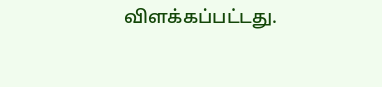விளக்கப்பட்டது.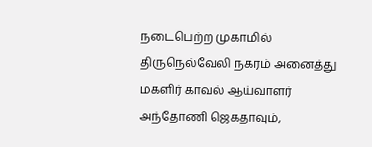நடைபெற்ற முகாமில் திருநெல்வேலி நகரம் அனைத்து மகளிர் காவல் ஆய்வாளர் அந்தோணி ஜெகதாவும்,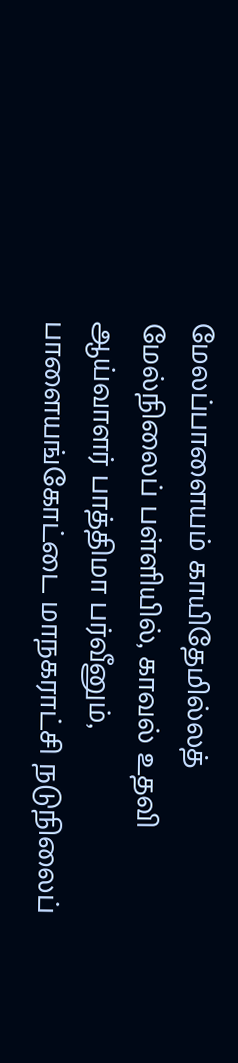மேலப்பாளையம் காயிதேமில்லத் மேல்நிலைப் பள்ளியில், காவல் உதவி ஆய்வாளர் பாத்திமா பர்வீனும், பாளையங்கோட்டை மாநகராட்சி நடுநிலைப்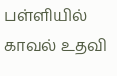பள்ளியில் காவல் உதவி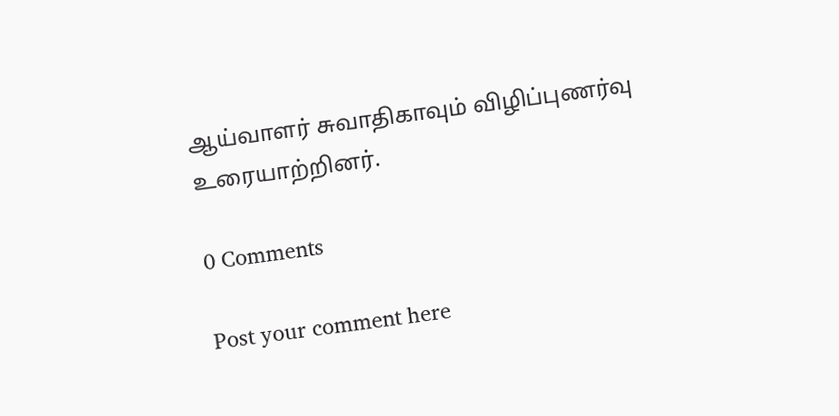ஆய்வாளர் சுவாதிகாவும் விழிப்புணர்வு உரையாற்றினர்.

0 Comments

Post your comment here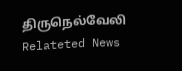திருநெல்வேலி Relateted News